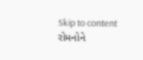Skip to content
રોમનોને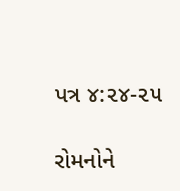પત્ર ૪:૨૪-૨૫

રોમનોને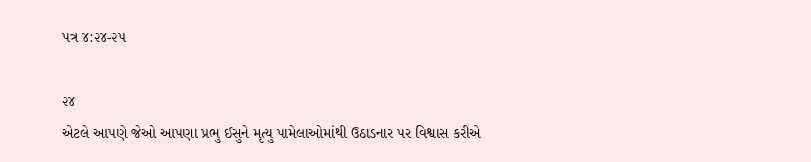પત્ર ૪:૨૪-૨૫

૨૪
એટલે આપણે જેઓ આપણા પ્રભુ ઈસુને મૃત્યુ પામેલાઓમાંથી ઉઠાડનાર પર વિશ્વાસ કરીએ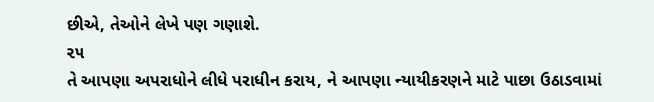છીએ, તેઓને લેખે પણ ગણાશે.
૨૫
તે આપણા અપરાધોને લીધે પરાધીન કરાય, ને આપણા ન્યાયીકરણને માટે પાછા ઉઠાડવામાં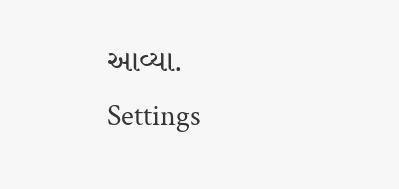આવ્યા.
Settings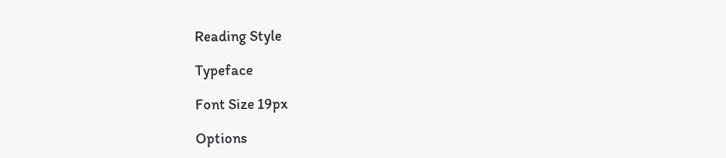Reading Style

Typeface

Font Size 19px

Options